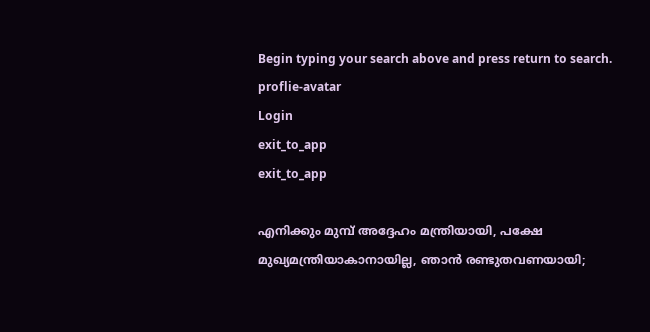Begin typing your search above and press return to search.
proflie-avatar
Login
exit_to_app
exit_to_app

എനിക്കും മുമ്പ് അദ്ദേഹം മന്ത്രിയായി, പക്ഷേ മുഖ്യമന്ത്രിയാകാനായില്ല, ഞാൻ രണ്ടുതവണയായി;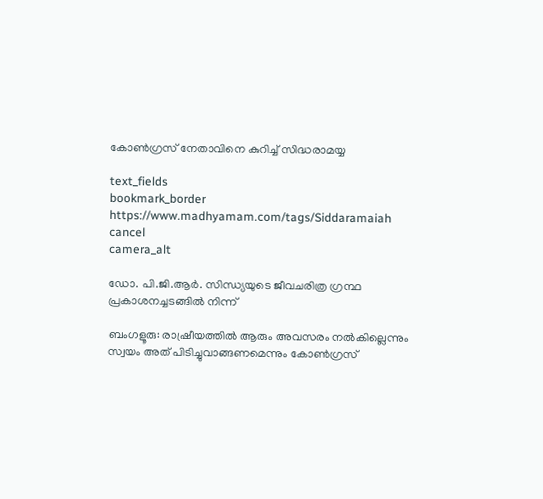കോൺഗ്രസ് നേതാവിനെ കുറിച്ച് സിദ്ധരാമയ്യ

text_fields
bookmark_border
https://www.madhyamam.com/tags/Siddaramaiah
cancel
camera_alt

ഡോ. പി.ജി.ആർ. സിന്ധ്യയുടെ ജീവചരിത്ര ഗ്രന്ഥ പ്രകാശനച്ചടങ്ങിൽ നിന്ന്

ബംഗളൂരു: രാഷ്രീയത്തിൽ ആരും അവസരം നൽകില്ലെന്നും സ്വയം അത് പിടിച്ചുവാങ്ങണമെന്നും കോൺഗ്രസ്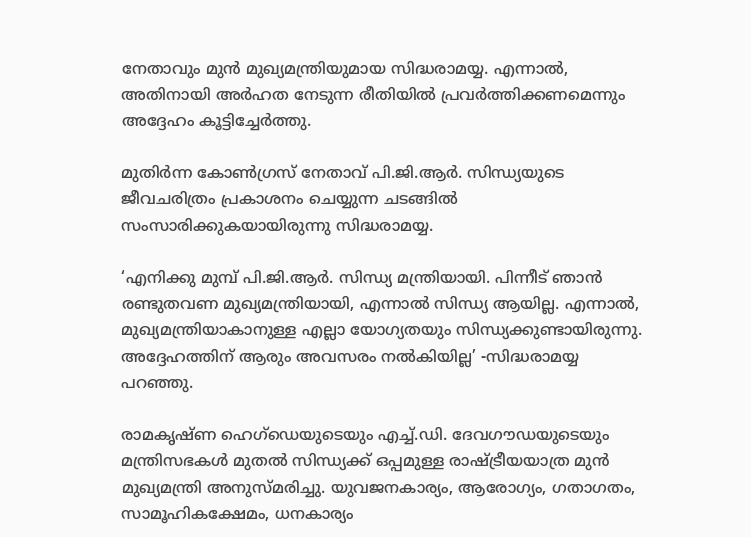നേതാവും മുൻ മുഖ്യമന്ത്രിയുമായ സിദ്ധരാമയ്യ. എന്നാൽ, അതിനായി അർഹത നേടുന്ന രീതിയിൽ പ്രവർത്തിക്കണമെന്നും അദ്ദേഹം കൂട്ടിച്ചേർത്തു.

മുതിർന്ന കോൺഗ്രസ് നേതാവ് പി.ജി.ആർ. സിന്ധ്യയുടെ ജീവചരിത്രം പ്രകാശനം ചെയ്യുന്ന ചടങ്ങിൽ സംസാരിക്കുകയായിരുന്നു സിദ്ധരാമയ്യ.

‘എനിക്കു മുമ്പ് പി.ജി.ആർ. സിന്ധ്യ മന്ത്രിയായി. പിന്നീട് ഞാൻ രണ്ടുതവണ മുഖ്യമന്ത്രിയായി, എന്നാൽ സിന്ധ്യ ആയില്ല. എന്നാൽ, മുഖ്യമന്ത്രിയാകാനുള്ള എല്ലാ യോഗ്യതയും സിന്ധ്യക്കുണ്ടായിരുന്നു. അദ്ദേഹത്തിന് ആരും അവസരം നൽകിയില്ല’ -സിദ്ധരാമയ്യ പറഞ്ഞു.

രാമകൃഷ്ണ ഹെഗ്‌ഡെയുടെയും എച്ച്.ഡി. ദേവഗൗഡയുടെയും മന്ത്രിസഭകൾ മുതൽ സിന്ധ്യക്ക് ഒപ്പമുള്ള രാഷ്ട്രീയയാത്ര മുൻ മുഖ്യമന്ത്രി അനുസ്മരിച്ചു. യുവജനകാര്യം, ആരോഗ്യം, ഗതാഗതം, സാമൂഹികക്ഷേമം, ധനകാര്യം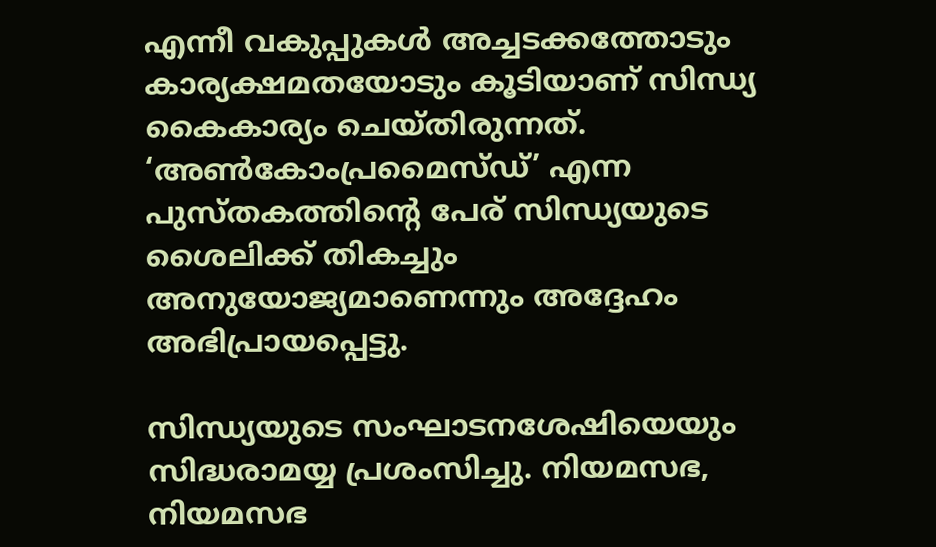എന്നീ വകുപ്പുകൾ അച്ചടക്കത്തോടും കാര്യക്ഷമതയോടും കൂടിയാണ് സിന്ധ്യ കൈകാര്യം ചെയ്തിരുന്നത്. ‘അൺകോംപ്രമൈസ്ഡ്’ എന്ന പുസ്തകത്തിന്റെ പേര് സിന്ധ്യയുടെ ശൈലിക്ക് തികച്ചും അനുയോജ്യമാണെന്നും അദ്ദേഹം അഭിപ്രായപ്പെട്ടു.

സിന്ധ്യയുടെ സംഘാടനശേഷിയെയും സിദ്ധരാമയ്യ പ്രശംസിച്ചു. നിയമസഭ, നിയമസഭ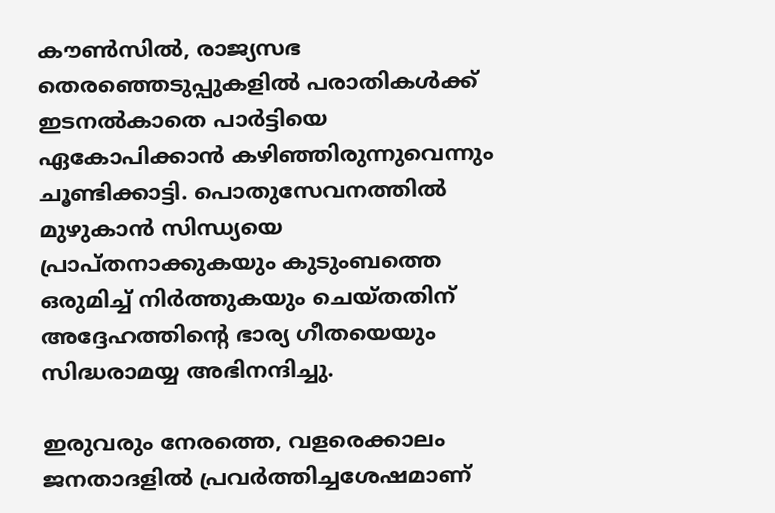കൗൺസിൽ, രാജ്യസഭ തെരഞ്ഞെടുപ്പുകളിൽ പരാതികൾക്ക് ഇടനൽകാതെ പാർട്ടിയെ ഏകോപിക്കാൻ കഴിഞ്ഞിരുന്നുവെന്നും ചൂണ്ടിക്കാട്ടി. പൊതുസേവനത്തിൽ മുഴുകാൻ സിന്ധ്യയെ പ്രാപ്തനാക്കുകയും കുടുംബത്തെ ഒരുമിച്ച് നിർത്തുകയും ചെയ്തതിന് അദ്ദേഹത്തിന്റെ ഭാര്യ ഗീതയെയും സിദ്ധരാമയ്യ അഭിനന്ദിച്ചു.

ഇരുവരും നേരത്തെ, വളരെക്കാലം ജനതാദളിൽ പ്രവർത്തിച്ചശേഷമാണ്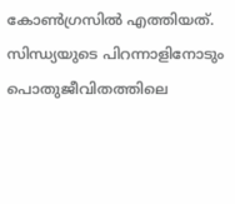കോൺഗ്രസിൽ എത്തിയത്. സിന്ധ്യയുടെ പിറന്നാളിനോടും പൊതുജീവിതത്തിലെ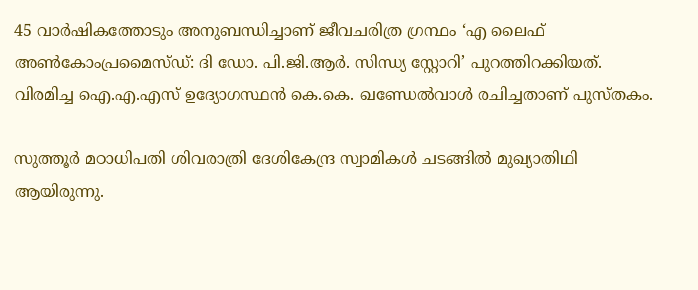45 വാർഷികത്തോടും അനുബന്ധിച്ചാണ് ജീവചരിത്ര ഗ്രന്ഥം ‘എ ലൈഫ് അൺകോംപ്രമൈസ്ഡ്: ദി ഡോ. പി.ജി.ആർ. സിന്ധ്യ സ്റ്റോറി’ പുറത്തിറക്കിയത്. വിരമിച്ച ഐ.എ.എസ് ഉദ്യോഗസ്ഥൻ കെ.കെ. ഖണ്ഡേൽവാൾ രചിച്ചതാണ് പുസ്തകം.

സുത്തൂർ മഠാധിപതി ശിവരാത്രി ദേശികേന്ദ്ര സ്വാമികൾ ചടങ്ങിൽ മുഖ്യാതിഥി ആയിരുന്നു.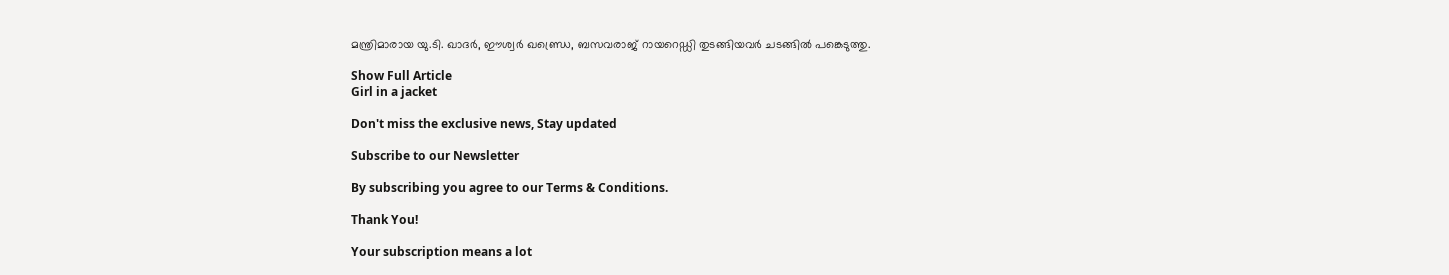മന്ത്രിമാരായ യു.ടി. ഖാദർ, ഈശ്വർ ഖണ്ഡ്രെ, ബസവരാജ് റായറെഡ്ഡി തുടങ്ങിയവർ ചടങ്ങിൽ പങ്കെടുത്തു.

Show Full Article
Girl in a jacket

Don't miss the exclusive news, Stay updated

Subscribe to our Newsletter

By subscribing you agree to our Terms & Conditions.

Thank You!

Your subscription means a lot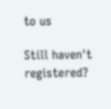to us

Still haven't registered?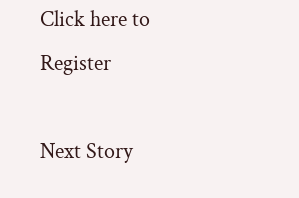Click here to Register

Next Story